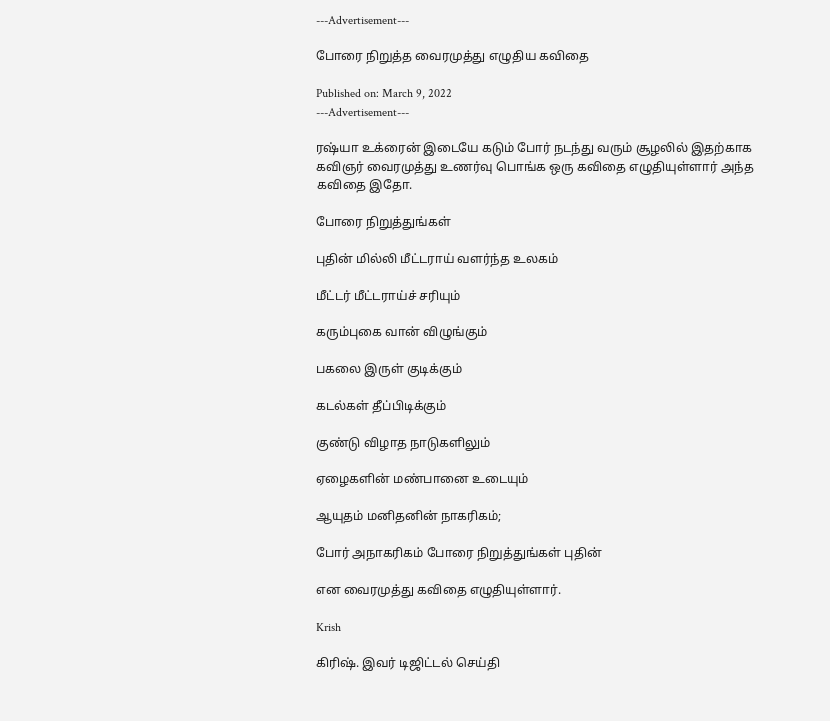---Advertisement---

போரை நிறுத்த வைரமுத்து எழுதிய கவிதை

Published on: March 9, 2022
---Advertisement---

ரஷ்யா உக்ரைன் இடையே கடும் போர் நடந்து வரும் சூழலில் இதற்காக கவிஞர் வைரமுத்து உணர்வு பொங்க ஒரு கவிதை எழுதியுள்ளார் அந்த கவிதை இதோ.

போரை நிறுத்துங்கள்

புதின் மில்லி மீட்டராய் வளர்ந்த உலகம்

மீட்டர் மீட்டராய்ச் சரியும்

கரும்புகை வான் விழுங்கும்

பகலை இருள் குடிக்கும்

கடல்கள் தீப்பிடிக்கும்

குண்டு விழாத நாடுகளிலும்

ஏழைகளின் மண்பானை உடையும்

ஆயுதம் மனிதனின் நாகரிகம்;

போர் அநாகரிகம் போரை நிறுத்துங்கள் புதின்

என வைரமுத்து கவிதை எழுதியுள்ளார்.

Krish

கிரிஷ். இவர் டிஜிட்டல் செய்தி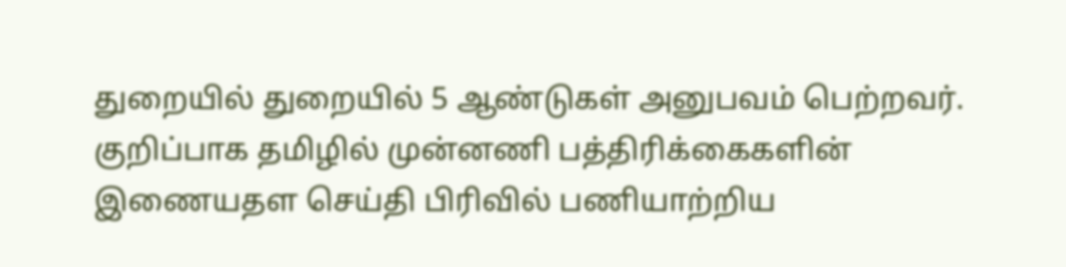துறையில் துறையில் 5 ஆண்டுகள் அனுபவம் பெற்றவர். குறிப்பாக தமிழில் முன்னணி பத்திரிக்கைகளின் இணையதள செய்தி பிரிவில் பணியாற்றிய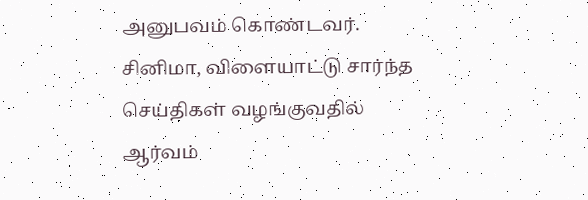அனுபவம் கொண்டவர். சினிமா, விளையாட்டு சார்ந்த செய்திகள் வழங்குவதில் ஆர்வம்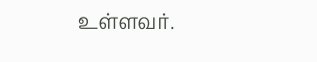உள்ளவர்.